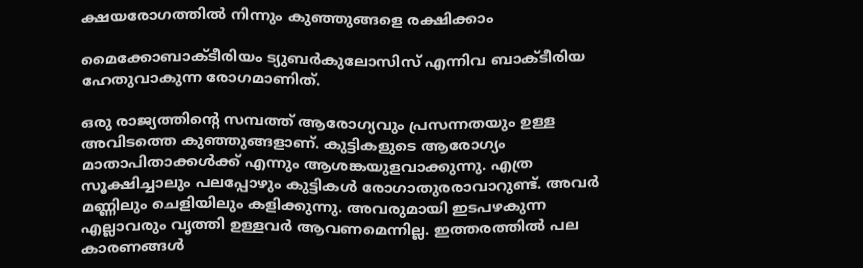ക്ഷയരോഗത്തിൽ നിന്നും കുഞ്ഞുങ്ങളെ രക്ഷിക്കാം

മൈക്കോബാക്ടീരിയം ട്യുബര്‍കുലോസിസ് എന്നിവ ബാക്ടീരിയ ഹേതുവാകുന്ന രോഗമാണിത്.

ഒരു രാജ്യത്തിന്റെ സമ്പത്ത് ആരോഗ്യവും പ്രസന്നതയും ഉള്ള അവിടത്തെ കുഞ്ഞുങ്ങളാണ്. കുട്ടികളുടെ ആരോഗ്യം മാതാപിതാക്കൾക്ക് എന്നും ആശങ്കയുളവാക്കുന്നു. എത്ര സൂക്ഷിച്ചാലും പലപ്പോഴും കുട്ടികൾ രോഗാതുരരാവാറുണ്ട്. അവർ മണ്ണിലും ചെളിയിലും കളിക്കുന്നു. അവരുമായി ഇടപഴകുന്ന എല്ലാവരും വൃത്തി ഉള്ളവർ ആവണമെന്നില്ല. ഇത്തരത്തിൽ പല കാരണങ്ങൾ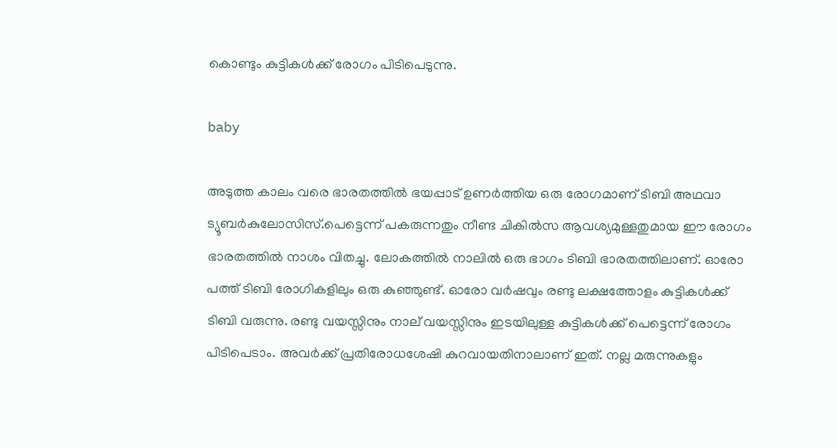കൊണ്ടും കുട്ടികൾക്ക് രോഗം പിടിപെടുന്നു.

baby

അടുത്ത കാലം വരെ ഭാരതത്തിൽ ഭയപ്പാട് ഉണർത്തിയ ഒരു രോഗമാണ് ടിബി അഥവാ ട്യൂബർകുലോസിസ്.പെട്ടെന്ന് പകരുന്നതും നീണ്ട ചികിൽസ ആവശ്യമുള്ളതുമായ ഈ രോഗം ഭാരതത്തിൽ നാശം വിതച്ചു. ലോകത്തിൽ നാലിൽ ഒരു ഭാഗം ടിബി ഭാരതത്തിലാണ്. ഓരോ പത്ത് ടിബി രോഗികളിലും ഒരു കുഞ്ഞുണ്ട്. ഓരോ വർഷവും രണ്ടു ലക്ഷത്തോളം കുട്ടികൾക്ക് ടിബി വരുന്നു. രണ്ടു വയസ്സിനും നാല് വയസ്സിനും ഇടയിലുള്ള കുട്ടികൾക്ക് പെട്ടെന്ന് രോഗം പിടിപെടാം. അവർക്ക് പ്രതിരോധശേഷി കുറവായതിനാലാണ് ഇത്. നല്ല മരുന്നുകളും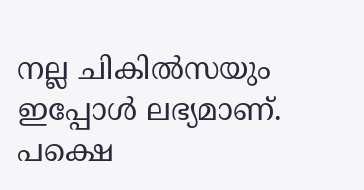നല്ല ചികിൽസയും ഇപ്പോൾ ലഭ്യമാണ്. പക്ഷെ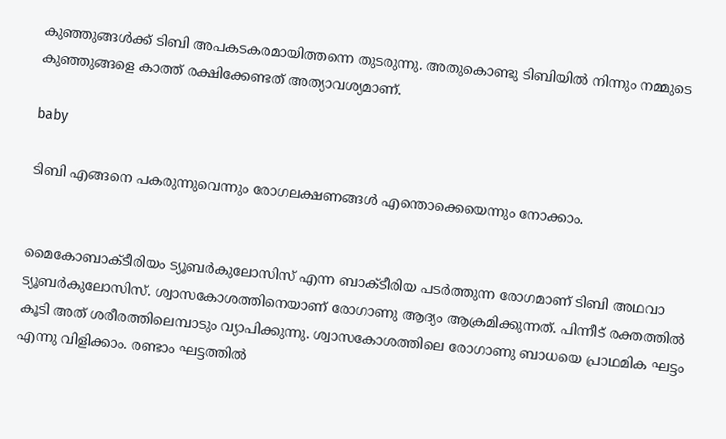കുഞ്ഞുങ്ങൾക്ക് ടിബി അപകടകരമായിത്തന്നെ തുടരുന്നു. അതുകൊണ്ടു ടിബിയിൽ നിന്നും നമ്മുടെ കുഞ്ഞുങ്ങളെ കാത്ത് രക്ഷിക്കേണ്ടത് അത്യാവശ്യമാണ്.

baby

ടിബി എങ്ങനെ പകരുന്നുവെന്നും രോഗലക്ഷണങ്ങൾ എന്തൊക്കെയെന്നും നോക്കാം.


മൈകോബാക്ടീരിയം ട്യൂബർകുലോസിസ് എന്ന ബാക്ടീരിയ പടർത്തുന്ന രോഗമാണ് ടിബി അഥവാ ട്യൂബർകുലോസിസ്. ശ്വാസകോശത്തിനെയാണ് രോഗാണു ആദ്യം ആക്രമിക്കുന്നത്. പിന്നീട് രക്തത്തിൽ കൂടി അത് ശരീരത്തിലെമ്പാടും വ്യാപിക്കുന്നു. ശ്വാസകോശത്തിലെ രോഗാണു ബാധയെ പ്രാഥമിക ഘട്ടം എന്നു വിളിക്കാം. രണ്ടാം ഘട്ടത്തിൽ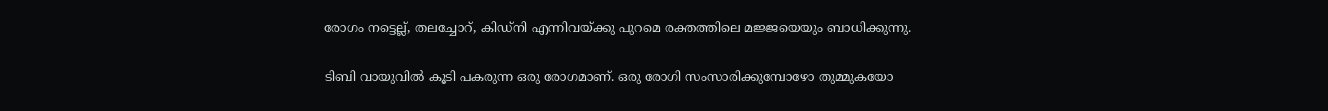രോഗം നട്ടെല്ല്, തലച്ചോറ്, കിഡ്നി എന്നിവയ്ക്കു പുറമെ രക്തത്തിലെ മജ്ജയെയും ബാധിക്കുന്നു.

ടിബി വായുവിൽ കൂടി പകരുന്ന ഒരു രോഗമാണ്. ഒരു രോഗി സംസാരിക്കുമ്പോഴോ തുമ്മുകയോ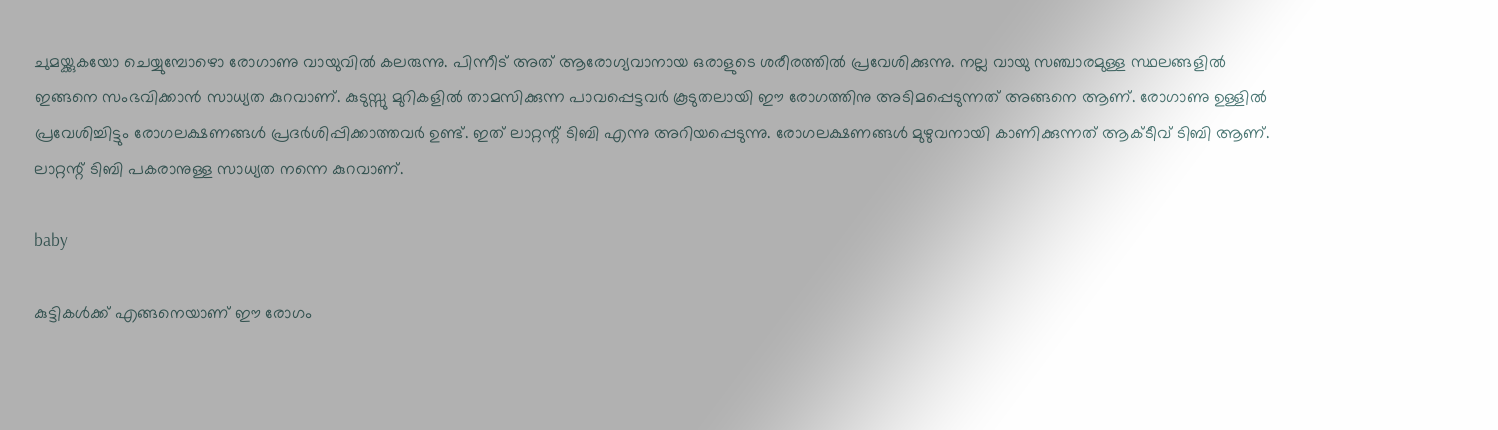ചുമയ്ക്കുകയോ ചെയ്യുമ്പോഴൊ രോഗാണു വായുവിൽ കലരുന്നു. പിന്നീട് അത് ആരോഗ്യവാനായ ഒരാളുടെ ശരീരത്തിൽ പ്രവേശിക്കുന്നു. നല്ല വായു സഞ്ചാരമുള്ള സ്ഥലങ്ങളിൽ ഇങ്ങനെ സംഭവിക്കാൻ സാധ്യത കുറവാണ്. കുടുസ്സു മുറികളിൽ താമസിക്കുന്ന പാവപ്പെട്ടവർ കൂടുതലായി ഈ രോഗത്തിനു അടിമപ്പെടുന്നത് അങ്ങനെ ആണ്. രോഗാണു ഉള്ളിൽ പ്രവേശിച്ചിട്ടും രോഗലക്ഷണങ്ങൾ പ്രദർശിപ്പിക്കാത്തവർ ഉണ്ട്. ഇത് ലാറ്റന്റ് ടിബി എന്നു അറിയപ്പെടുന്നു. രോഗലക്ഷണങ്ങൾ മുഴുവനായി കാണിക്കുന്നത് ആക്ടീവ് ടിബി ആണ്. ലാറ്റന്റ് ടിബി പകരാനുള്ള സാധ്യത നന്നെ കുറവാണ്.

baby

കുട്ടികൾക്ക് എങ്ങനെയാണ് ഈ രോഗം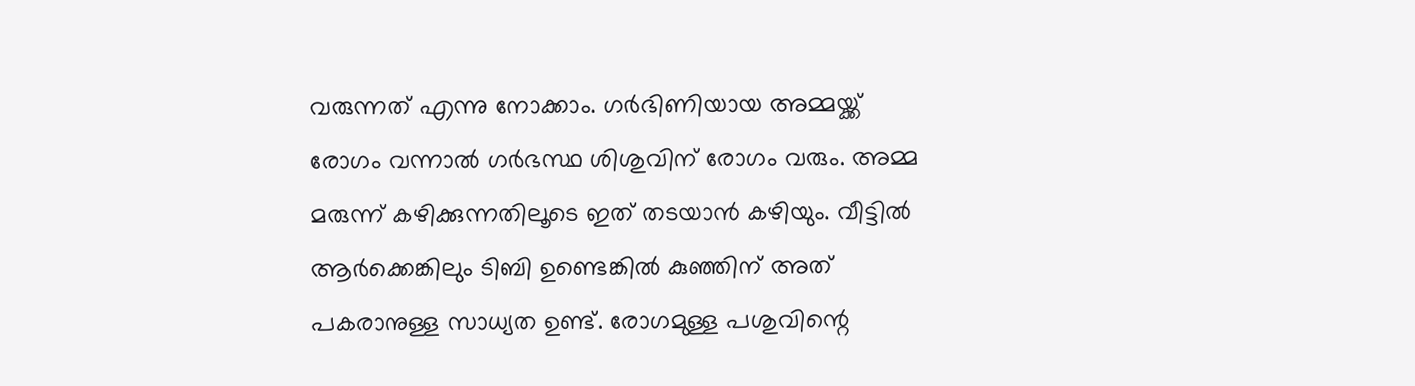വരുന്നത് എന്നു നോക്കാം. ഗർഭിണിയായ അമ്മയ്ക്ക് രോഗം വന്നാൽ ഗർഭസ്ഥ ശിശുവിന് രോഗം വരും. അമ്മ മരുന്ന് കഴിക്കുന്നതിലൂടെ ഇത് തടയാൻ കഴിയും. വീട്ടിൽ ആർക്കെങ്കിലും ടിബി ഉണ്ടെങ്കിൽ കുഞ്ഞിന് അത് പകരാനുള്ള സാധ്യത ഉണ്ട്. രോഗമുള്ള പശുവിന്റെ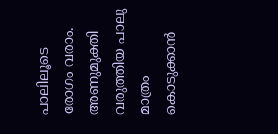പാലിലൂടെ രോഗം വരാം. അണുമുക്തി വരുത്തിയ പാലു മാത്രം കൊടുക്കാൻ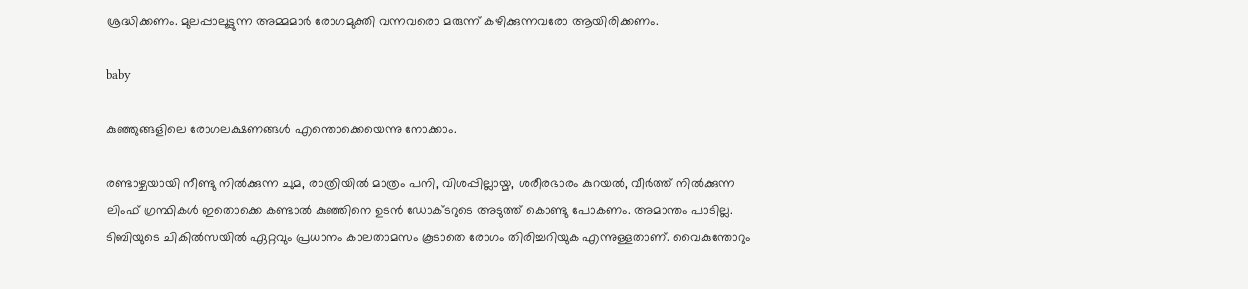ശ്രദ്ധിക്കണം. മുലപ്പാലൂട്ടുന്ന അമ്മമാർ രോഗമുക്തി വന്നവരൊ മരുന്ന് കഴിക്കുന്നവരോ ആയിരിക്കണം.

baby

കുഞ്ഞുങ്ങളിലെ രോഗലക്ഷണങ്ങൾ എന്തൊക്കെയെന്നു നോക്കാം.

രണ്ടാഴ്ചയായി നീണ്ടു നിൽക്കുന്ന ചുമ, രാത്രിയിൽ മാത്രം പനി, വിശപ്പില്ലായ്മ, ശരീരഭാരം കുറയൽ, വീർത്ത് നിൽക്കുന്ന ലിംഫ് ഗ്രന്ഥികൾ ഇതൊക്കെ കണ്ടാൽ കുഞ്ഞിനെ ഉടൻ ഡോക്ടറുടെ അടുത്ത് കൊണ്ടു പോകണം. അമാന്തം പാടില്ല. ടിബിയുടെ ചികിൽസയിൽ ഏറ്റവും പ്രധാനം കാലതാമസം കൂടാതെ രോഗം തിരിച്ചറിയുക എന്നുള്ളതാണ്. വൈകുന്തോറും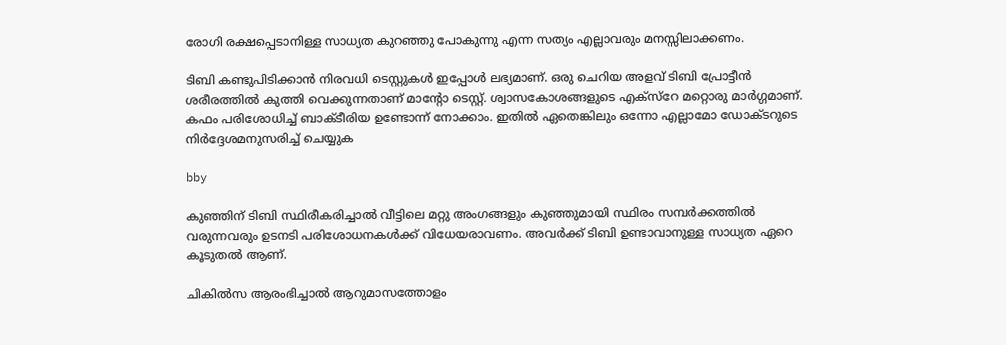രോഗി രക്ഷപ്പെടാനിള്ള സാധ്യത കുറഞ്ഞു പോകുന്നു എന്ന സത്യം എല്ലാവരും മനസ്സിലാക്കണം.

ടിബി കണ്ടുപിടിക്കാൻ നിരവധി ടെസ്റ്റുകൾ ഇപ്പോൾ ലഭ്യമാണ്. ഒരു ചെറിയ അളവ് ടിബി പ്രോട്ടീൻ ശരീരത്തിൽ കുത്തി വെക്കുന്നതാണ് മാന്റോ ടെസ്റ്റ്. ശ്വാസകോശങ്ങളുടെ എക്സ്റേ മറ്റൊരു മാർഗ്ഗമാണ്. കഫം പരിശോധിച്ച് ബാക്ടീരിയ ഉണ്ടോന്ന് നോക്കാം. ഇതിൽ ഏതെങ്കിലും ഒന്നോ എല്ലാമോ ഡോക്ടറുടെ നിർദ്ദേശമനുസരിച്ച് ചെയ്യുക

bby

കുഞ്ഞിന് ടിബി സ്ഥിരീകരിച്ചാൽ വീട്ടിലെ മറ്റു അംഗങ്ങളും കുഞ്ഞുമായി സ്ഥിരം സമ്പർക്കത്തിൽ വരുന്നവരും ഉടനടി പരിശോധനകൾക്ക് വിധേയരാവണം. അവർക്ക് ടിബി ഉണ്ടാവാനുള്ള സാധ്യത ഏറെ കൂടുതൽ ആണ്.

ചികിൽസ ആരംഭിച്ചാൽ ആറുമാസത്തോളം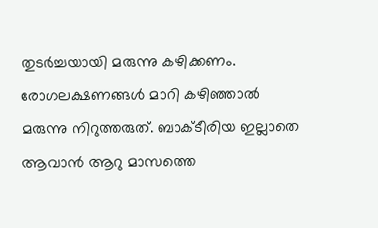തുടർച്ചയായി മരുന്നു കഴിക്കണം. രോഗലക്ഷണങ്ങൾ മാറി കഴിഞ്ഞാൽ മരുന്നു നിറുത്തരുത്. ബാക്ടീരിയ ഇല്ലാതെ ആവാൻ ആറു മാസത്തെ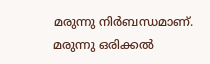മരുന്നു നിർബന്ധമാണ്. മരുന്നു ഒരിക്കൽ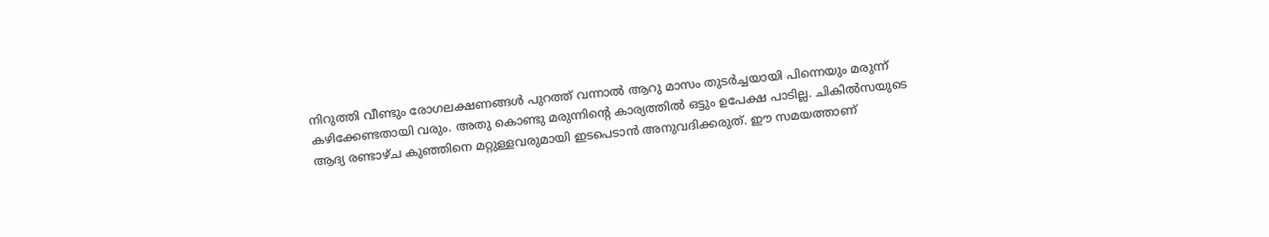നിറുത്തി വീണ്ടും രോഗലക്ഷണങ്ങൾ പുറത്ത് വന്നാൽ ആറു മാസം തുടർച്ചയായി പിന്നെയും മരുന്ന് കഴിക്കേണ്ടതായി വരും. അതു കൊണ്ടു മരുന്നിന്റെ കാര്യത്തിൽ ഒട്ടും ഉപേക്ഷ പാടില്ല. ചികിൽസയുടെ ആദ്യ രണ്ടാഴ്ച കുഞ്ഞിനെ മറ്റുള്ളവരുമായി ഇടപെടാൻ അനുവദിക്കരുത്. ഈ സമയത്താണ്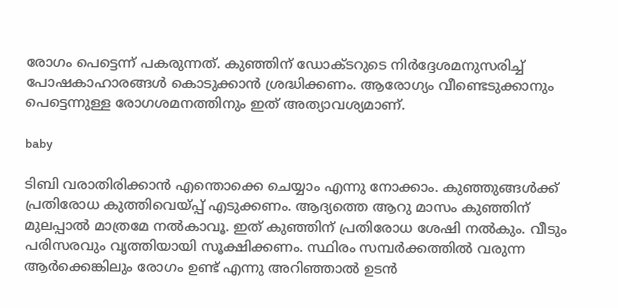രോഗം പെട്ടെന്ന് പകരുന്നത്. കുഞ്ഞിന് ഡോക്ടറുടെ നിർദ്ദേശമനുസരിച്ച് പോഷകാഹാരങ്ങൾ കൊടുക്കാൻ ശ്രദ്ധിക്കണം. ആരോഗ്യം വീണ്ടെടുക്കാനും പെട്ടെന്നുള്ള രോഗശമനത്തിനും ഇത് അത്യാവശ്യമാണ്.

baby

ടിബി വരാതിരിക്കാൻ എന്തൊക്കെ ചെയ്യാം എന്നു നോക്കാം. കുഞ്ഞുങ്ങൾക്ക് പ്രതിരോധ കുത്തിവെയ്പ്പ് എടുക്കണം. ആദ്യത്തെ ആറു മാസം കുഞ്ഞിന് മുലപ്പാൽ മാത്രമേ നൽകാവൂ. ഇത് കുഞ്ഞിന് പ്രതിരോധ ശേഷി നൽകും. വീടും പരിസരവും വ‍ൃത്തിയായി സൂക്ഷിക്കണം. സ്ഥിരം സമ്പർക്കത്തിൽ വരുന്ന ആർക്കെങ്കിലും രോഗം ഉണ്ട് എന്നു അറിഞ്ഞാൽ ഉടൻ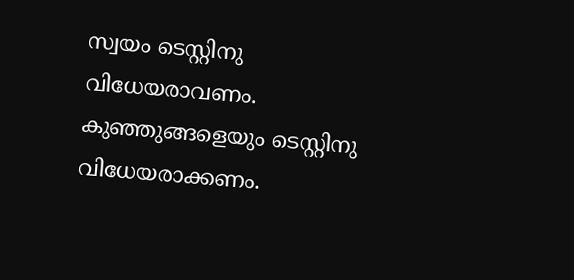സ്വയം ടെസ്റ്റിനു വിധേയരാവണം. കുഞ്ഞുങ്ങളെയും ടെസ്റ്റിനു വിധേയരാക്കണം.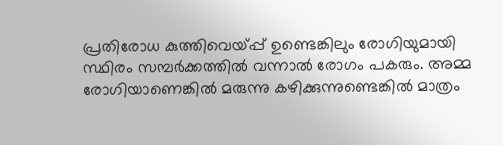പ്രതിരോധ കുത്തിവെയ്പ്പ് ഉണ്ടെങ്കിലും രോഗിയുമായി സ്ഥിരം സമ്പർക്കത്തിൽ വന്നാൽ രോഗം പകരും. അമ്മ രോഗിയാണെങ്കിൽ മരുന്നു കഴിക്കുന്നുണ്ടെങ്കിൽ മാത്രം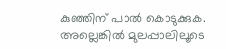കുഞ്ഞിന് പാൽ കൊടുക്കുക. അല്ലെങ്കിൽ മുലപ്പാലിലൂടെ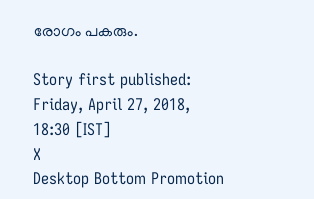രോഗം പകരും.

Story first published: Friday, April 27, 2018, 18:30 [IST]
X
Desktop Bottom Promotion